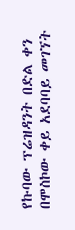የኩባው ፕሬዝዳንት በድል ቀን በሞስኮው ቀይ አደባባይ መገኘት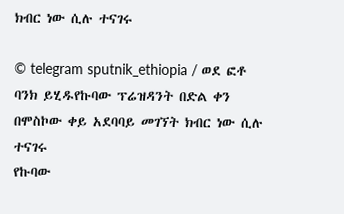ክብር ነው ሲሉ ተናገሩ

© telegram sputnik_ethiopia / ወደ ፎቶ ባንክ ይሂዱየኩባው ፕሬዝዳንት በድል ቀን በሞስኮው ቀይ አደባባይ መገኘት ክብር ነው ሲሉ ተናገሩ
የኩባው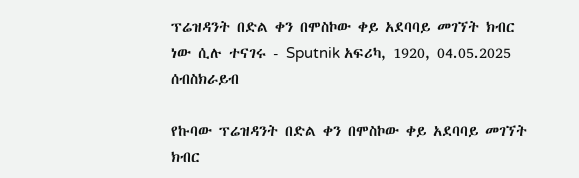ፕሬዝዳንት በድል ቀን በሞስኮው ቀይ አደባባይ መገኘት ክብር ነው ሲሉ ተናገሩ - Sputnik አፍሪካ, 1920, 04.05.2025
ሰብስክራይብ

የኩባው ፕሬዝዳንት በድል ቀን በሞስኮው ቀይ አደባባይ መገኘት ክብር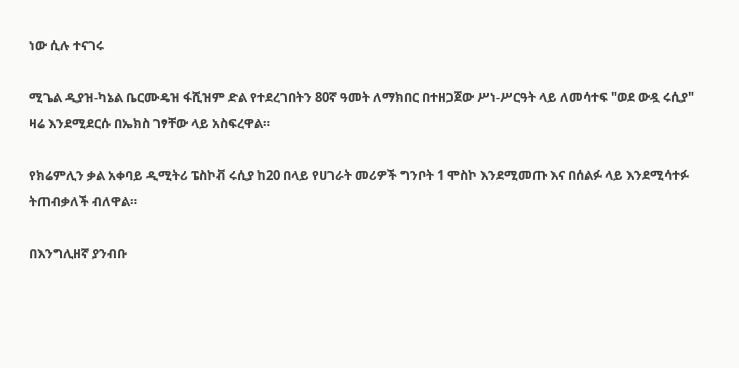ነው ሲሉ ተናገሩ

ሚጌል ዲያዝ-ካኔል ቤርሙዴዝ ፋሺዝም ድል የተደረገበትን 80ኛ ዓመት ለማክበር በተዘጋጀው ሥነ-ሥርዓት ላይ ለመሳተፍ "ወደ ውዷ ሩሲያ" ዛሬ እንደሚደርሱ በኤክስ ገፃቸው ላይ አስፍረዋል።

የክሬምሊን ቃል አቀባይ ዲሚትሪ ፔስኮቭ ሩሲያ ከ20 በላይ የሀገራት መሪዎች ግንቦት 1 ሞስኮ እንደሚመጡ እና በሰልፉ ላይ እንደሚሳተፉ ትጠብቃለች ብለዋል።

በእንግሊዘኛ ያንብቡ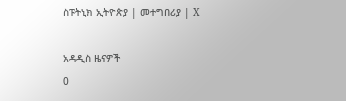ስፑትኒክ ኢትዮጵያ | መተግበሪያ | X

አዳዲስ ዜናዎች
0